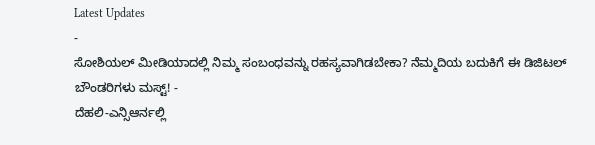Latest Updates
-
ಸೋಶಿಯಲ್ ಮೀಡಿಯಾದಲ್ಲಿ ನಿಮ್ಮ ಸಂಬಂಧವನ್ನು ರಹಸ್ಯವಾಗಿಡಬೇಕಾ? ನೆಮ್ಮದಿಯ ಬದುಕಿಗೆ ಈ ಡಿಜಿಟಲ್ ಬೌಂಡರಿಗಳು ಮಸ್ಟ್! -
ದೆಹಲಿ-ಎನ್ಸಿಆರ್ನಲ್ಲಿ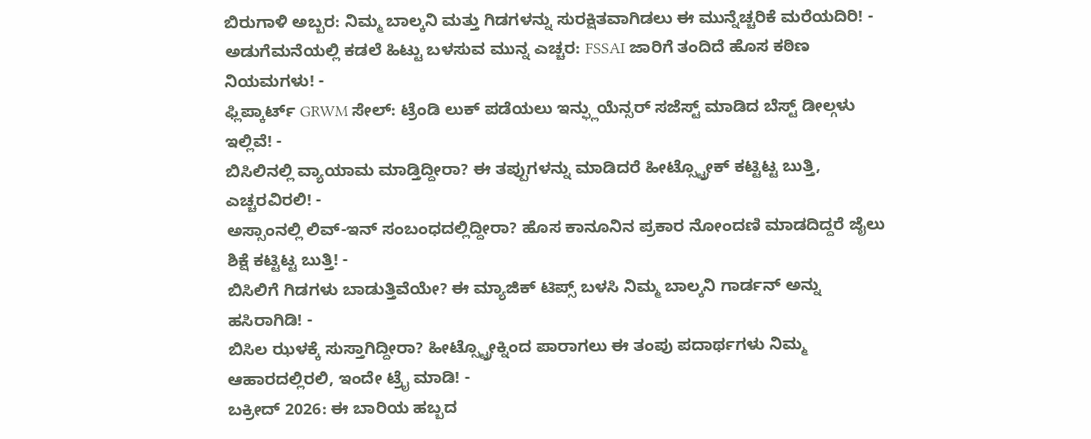ಬಿರುಗಾಳಿ ಅಬ್ಬರ: ನಿಮ್ಮ ಬಾಲ್ಕನಿ ಮತ್ತು ಗಿಡಗಳನ್ನು ಸುರಕ್ಷಿತವಾಗಿಡಲು ಈ ಮುನ್ನೆಚ್ಚರಿಕೆ ಮರೆಯದಿರಿ! -
ಅಡುಗೆಮನೆಯಲ್ಲಿ ಕಡಲೆ ಹಿಟ್ಟು ಬಳಸುವ ಮುನ್ನ ಎಚ್ಚರ: FSSAI ಜಾರಿಗೆ ತಂದಿದೆ ಹೊಸ ಕಠಿಣ ನಿಯಮಗಳು! -
ಫ್ಲಿಪ್ಕಾರ್ಟ್ GRWM ಸೇಲ್: ಟ್ರೆಂಡಿ ಲುಕ್ ಪಡೆಯಲು ಇನ್ಫ್ಲುಯೆನ್ಸರ್ ಸಜೆಸ್ಟ್ ಮಾಡಿದ ಬೆಸ್ಟ್ ಡೀಲ್ಗಳು ಇಲ್ಲಿವೆ! -
ಬಿಸಿಲಿನಲ್ಲಿ ವ್ಯಾಯಾಮ ಮಾಡ್ತಿದ್ದೀರಾ? ಈ ತಪ್ಪುಗಳನ್ನು ಮಾಡಿದರೆ ಹೀಟ್ಸ್ಟ್ರೋಕ್ ಕಟ್ಟಿಟ್ಟ ಬುತ್ತಿ, ಎಚ್ಚರವಿರಲಿ! -
ಅಸ್ಸಾಂನಲ್ಲಿ ಲಿವ್-ಇನ್ ಸಂಬಂಧದಲ್ಲಿದ್ದೀರಾ? ಹೊಸ ಕಾನೂನಿನ ಪ್ರಕಾರ ನೋಂದಣಿ ಮಾಡದಿದ್ದರೆ ಜೈಲು ಶಿಕ್ಷೆ ಕಟ್ಟಿಟ್ಟ ಬುತ್ತಿ! -
ಬಿಸಿಲಿಗೆ ಗಿಡಗಳು ಬಾಡುತ್ತಿವೆಯೇ? ಈ ಮ್ಯಾಜಿಕ್ ಟಿಪ್ಸ್ ಬಳಸಿ ನಿಮ್ಮ ಬಾಲ್ಕನಿ ಗಾರ್ಡನ್ ಅನ್ನು ಹಸಿರಾಗಿಡಿ! -
ಬಿಸಿಲ ಝಳಕ್ಕೆ ಸುಸ್ತಾಗಿದ್ದೀರಾ? ಹೀಟ್ಸ್ಟ್ರೋಕ್ನಿಂದ ಪಾರಾಗಲು ಈ ತಂಪು ಪದಾರ್ಥಗಳು ನಿಮ್ಮ ಆಹಾರದಲ್ಲಿರಲಿ, ಇಂದೇ ಟ್ರೈ ಮಾಡಿ! -
ಬಕ್ರೀದ್ 2026: ಈ ಬಾರಿಯ ಹಬ್ಬದ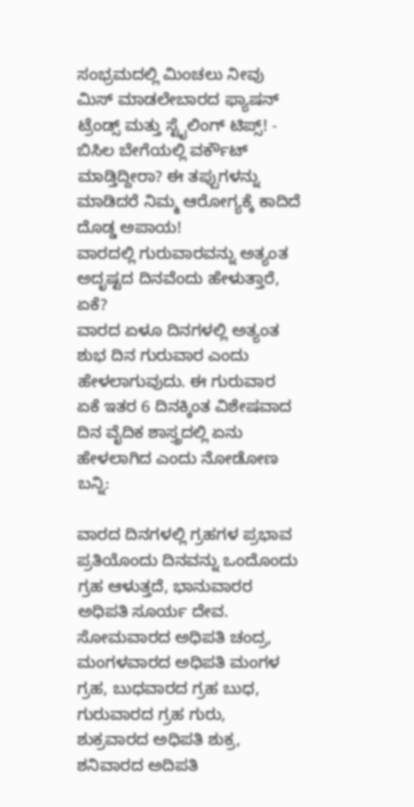ಸಂಭ್ರಮದಲ್ಲಿ ಮಿಂಚಲು ನೀವು ಮಿಸ್ ಮಾಡಲೇಬಾರದ ಫ್ಯಾಷನ್ ಟ್ರೆಂಡ್ಸ್ ಮತ್ತು ಸ್ಟೈಲಿಂಗ್ ಟಿಪ್ಸ್! -
ಬಿಸಿಲ ಬೇಗೆಯಲ್ಲಿ ವರ್ಕೌಟ್ ಮಾಡ್ತಿದ್ದೀರಾ? ಈ ತಪ್ಪುಗಳನ್ನು ಮಾಡಿದರೆ ನಿಮ್ಮ ಆರೋಗ್ಯಕ್ಕೆ ಕಾದಿದೆ ದೊಡ್ಡ ಅಪಾಯ!
ವಾರದಲ್ಲಿ ಗುರುವಾರವನ್ನು ಅತ್ಯಂತ ಅದೃಷ್ಟದ ದಿನವೆಂದು ಹೇಳುತ್ತಾರೆ, ಏಕೆ?
ವಾರದ ಏಳೂ ದಿನಗಳಲ್ಲಿ ಅತ್ಯಂತ ಶುಭ ದಿನ ಗುರುವಾರ ಎಂದು ಹೇಳಲಾಗುವುದು. ಈ ಗುರುವಾರ ಏಕೆ ಇತರ 6 ದಿನಕ್ಕಿಂತ ವಿಶೇಷವಾದ ದಿನ ವೈದಿಕ ಶಾಸ್ತ್ರದಲ್ಲಿ ಏನು ಹೇಳಲಾಗಿದ ಎಂದು ನೋಡೋಣ ಬನ್ನಿ:

ವಾರದ ದಿನಗಳಲ್ಲಿ ಗ್ರಹಗಳ ಪ್ರಭಾವ
ಪ್ರತಿಯೊಂದು ದಿನವನ್ನು ಒಂದೊಂದು ಗ್ರಹ ಆಳುತ್ತದೆ, ಭಾನುವಾರರ ಅಧಿಪತಿ ಸೂರ್ಯ ದೇವ. ಸೋಮವಾರದ ಅಧಿಪತಿ ಚಂದ್ರ, ಮಂಗಳವಾರದ ಅಧಿಪತಿ ಮಂಗಳ ಗ್ರಹ, ಬುಧವಾರದ ಗ್ರಹ ಬುಧ, ಗುರುವಾರದ ಗ್ರಹ ಗುರು, ಶುಕ್ರವಾರದ ಅಧಿಪತಿ ಶುಕ್ರ, ಶನಿವಾರದ ಅದಿಪತಿ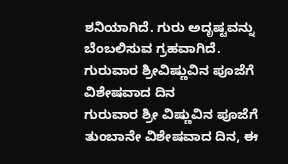ಶನಿಯಾಗಿದೆ. ಗುರು ಅದೃಷ್ಟವನ್ನು ಬೆಂಬಲಿಸುವ ಗ್ರಹವಾಗಿದೆ.
ಗುರುವಾರ ಶ್ರೀವಿಷ್ಣುವಿನ ಪೂಜೆಗೆ ವಿಶೇಷವಾದ ದಿನ
ಗುರುವಾರ ಶ್ರೀ ವಿಷ್ಣುವಿನ ಪೂಜೆಗೆ ತುಂಬಾನೇ ವಿಶೇಷವಾದ ದಿನ, ಈ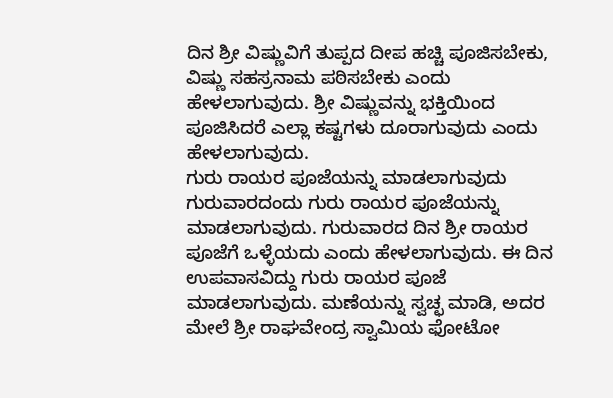ದಿನ ಶ್ರೀ ವಿಷ್ಣುವಿಗೆ ತುಪ್ಪದ ದೀಪ ಹಚ್ಚಿ ಪೂಜಿಸಬೇಕು, ವಿಷ್ಣು ಸಹಸ್ರನಾಮ ಪಠಿಸಬೇಕು ಎಂದು ಹೇಳಲಾಗುವುದು. ಶ್ರೀ ವಿಷ್ಣುವನ್ನು ಭಕ್ತಿಯಿಂದ ಪೂಜಿಸಿದರೆ ಎಲ್ಲಾ ಕಷ್ಟಗಳು ದೂರಾಗುವುದು ಎಂದು ಹೇಳಲಾಗುವುದು.
ಗುರು ರಾಯರ ಪೂಜೆಯನ್ನು ಮಾಡಲಾಗುವುದು
ಗುರುವಾರದಂದು ಗುರು ರಾಯರ ಪೂಜೆಯನ್ನು ಮಾಡಲಾಗುವುದು. ಗುರುವಾರದ ದಿನ ಶ್ರೀ ರಾಯರ ಪೂಜೆಗೆ ಒಳ್ಳೆಯದು ಎಂದು ಹೇಳಲಾಗುವುದು. ಈ ದಿನ ಉಪವಾಸವಿದ್ದು ಗುರು ರಾಯರ ಪೂಜೆ ಮಾಡಲಾಗುವುದು. ಮಣೆಯನ್ನು ಸ್ವಚ್ಛ ಮಾಡಿ, ಅದರ ಮೇಲೆ ಶ್ರೀ ರಾಘವೇಂದ್ರ ಸ್ವಾಮಿಯ ಫೋಟೋ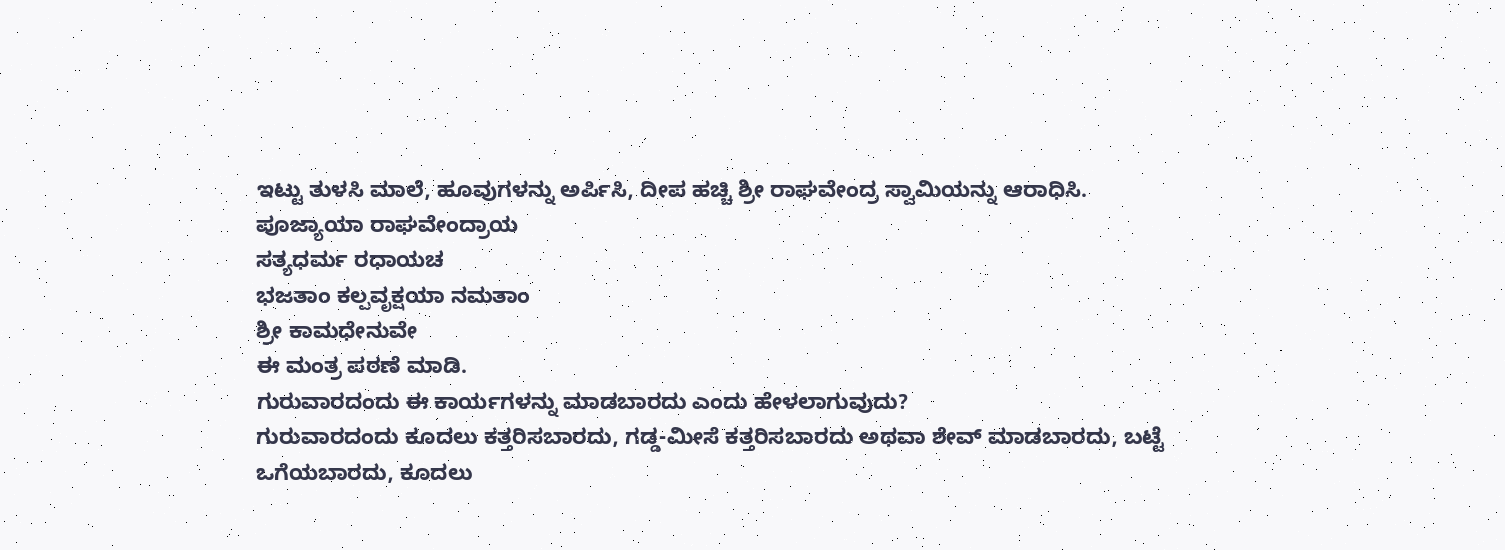ಇಟ್ಟು ತುಳಸಿ ಮಾಲೆ, ಹೂವುಗಳನ್ನು ಅರ್ಪಿಸಿ, ದೀಪ ಹಚ್ಚಿ ಶ್ರೀ ರಾಘವೇಂದ್ರ ಸ್ವಾಮಿಯನ್ನು ಆರಾಧಿಸಿ.
ಪೂಜ್ಯಾಯಾ ರಾಘವೇಂದ್ರಾಯ
ಸತ್ಯಧರ್ಮ ರಧಾಯಚ
ಭಜತಾಂ ಕಲ್ಪವೃಕ್ಷಯಾ ನಮತಾಂ
ಶ್ರೀ ಕಾಮಧೇನುವೇ
ಈ ಮಂತ್ರ ಪಠಣೆ ಮಾಡಿ.
ಗುರುವಾರದಂದು ಈ ಕಾರ್ಯಗಳನ್ನು ಮಾಡಬಾರದು ಎಂದು ಹೇಳಲಾಗುವುದು?
ಗುರುವಾರದಂದು ಕೂದಲು ಕತ್ತರಿಸಬಾರದು, ಗಡ್ಡ-ಮೀಸೆ ಕತ್ತರಿಸಬಾರದು ಅಥವಾ ಶೇವ್ ಮಾಡಬಾರದು, ಬಟ್ಟೆ ಒಗೆಯಬಾರದು, ಕೂದಲು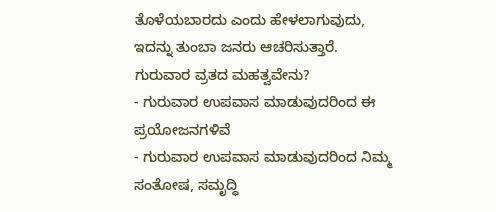ತೊಳೆಯಬಾರದು ಎಂದು ಹೇಳಲಾಗುವುದು, ಇದನ್ನು ತುಂಬಾ ಜನರು ಆಚರಿಸುತ್ತಾರೆ.
ಗುರುವಾರ ವ್ರತದ ಮಹತ್ವವೇನು?
- ಗುರುವಾರ ಉಪವಾಸ ಮಾಡುವುದರಿಂದ ಈ ಪ್ರಯೋಜನಗಳಿವೆ
- ಗುರುವಾರ ಉಪವಾಸ ಮಾಡುವುದರಿಂದ ನಿಮ್ಮ ಸಂತೋಷ, ಸಮೃದ್ಧಿ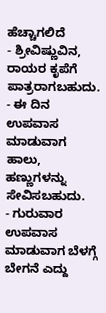ಹೆಚ್ಚಾಗಲಿದೆ
- ಶ್ರೀವಿಷ್ಣುವಿನ, ರಾಯರ ಕೃಪೆಗೆ ಪಾತ್ರರಾಗಬಹುದು.
- ಈ ದಿನ ಉಪವಾಸ ಮಾಡುವಾಗ ಹಾಲು, ಹಣ್ಣುಗಳನ್ನು ಸೇವಿಸಬಹುದು.
- ಗುರುವಾರ ಉಪವಾಸ ಮಾಡುವಾಗ ಬೆಳಗ್ಗೆ ಬೇಗನೆ ಎದ್ದು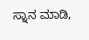ಸ್ನಾನ ಮಾಡಿ,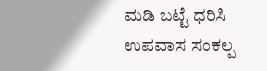ಮಡಿ ಬಟ್ಟೆ ಧರಿಸಿ ಉಪವಾಸ ಸಂಕಲ್ಪ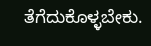ತೆಗೆದುಕೊಳ್ಳಬೇಕು.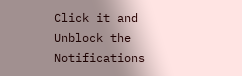Click it and Unblock the Notifications